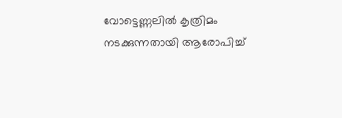വോട്ടെണ്ണലില്‍ കൃത്രിമം നടക്കുന്നതായി ആരോപിച്ച്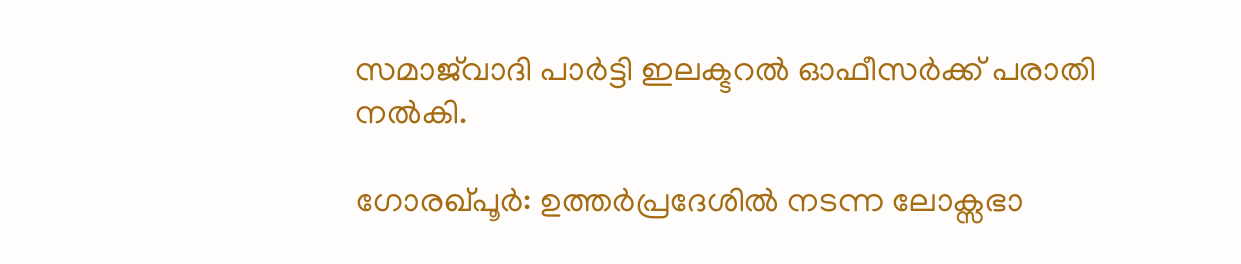സമാജ്‌വാദി പാര്‍ട്ടി ഇലക്ടറൽ ഓഫീസർക്ക് പരാതി നല്‍കി.

ഗോരഖ്പൂര്‍: ഉത്തര്‍പ്രദേശില്‍ നടന്ന ലോക്സഭാ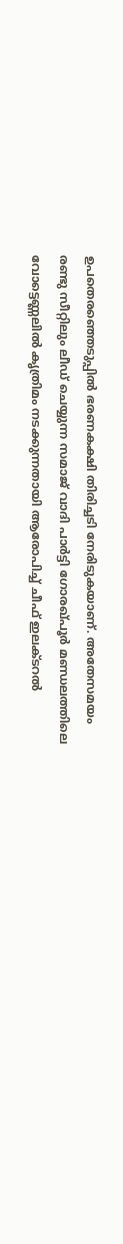ഉപതെരഞ്ഞെടുപ്പില്‍ ഭരണകക്ഷി തിരിച്ചടി നേരിടുകയാണ്. അതേസമയം രണ്ടു സീറ്റിലും ലീഡ് ചെയ്യുന്ന സമാജ് വാദി പാര്‍ട്ടി ഗോരഖ്പൂര്‍ മണ്ഡലത്തിലെ വോട്ടെണ്ണലില്‍ കൃത്രിമം നടക്കുന്നതായി ആരോപിച്ച് ചീഫ് ഇലക്ടറൽ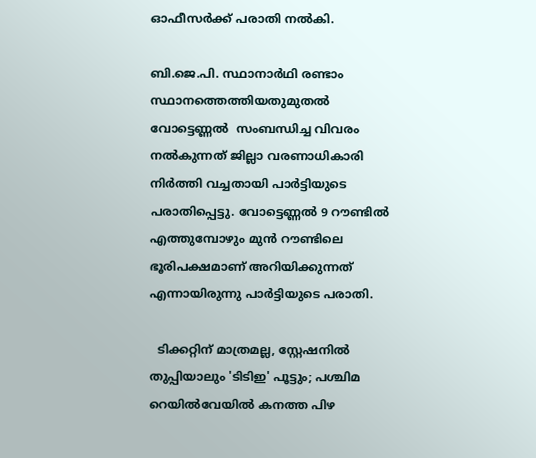ഓഫീസർക്ക് പരാതി നല്‍കി.

ബി.ജെ.പി. സ്ഥാനാർഥി രണ്ടാം സ്ഥാനത്തെത്തിയതുമുതല്‍ വോട്ടെണ്ണല്‍  സംബന്ധിച്ച വിവരം നൽകുന്നത് ജില്ലാ വരണാധികാരി നിര്‍ത്തി വച്ചതായി പാര്‍ട്ടിയുടെ പരാതിപ്പെട്ടു. വോട്ടെണ്ണല്‍ 9 റൗണ്ടില്‍ എത്തുമ്പോഴും മുന്‍ റൗണ്ടിലെ ഭൂരിപക്ഷമാണ് അറിയിക്കുന്നത് എന്നായിരുന്നു പാര്‍ട്ടിയുടെ പരാതി.

  ടിക്കറ്റിന് മാത്രമല്ല, സ്റ്റേഷനിൽ തുപ്പിയാലും 'ടിടിഇ' പൂട്ടും; പശ്ചിമ റെയിൽവേയിൽ കനത്ത പിഴ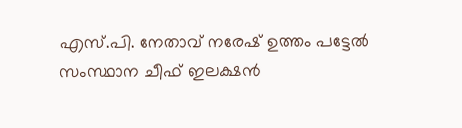എസ്.പി. നേതാവ് നരേഷ് ഉത്തം പട്ടേൽ സംസ്ഥാന ചീഫ് ഇലക്ഷൻ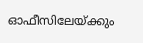ഓഫീസിലേയ്ക്കും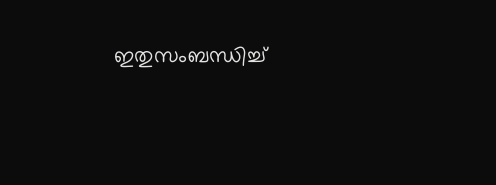ഇതുസംബന്ധിച്ച്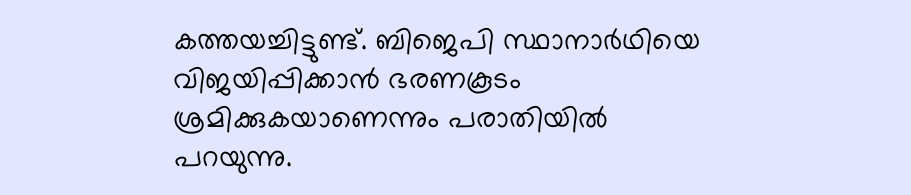കത്തയച്ചിട്ടുണ്ട്. ബിജെപി സ്ഥാനാർഥിയെ വിജയിപ്പിക്കാൻ ഭരണകൂടം ശ്രമിക്കുകയാണെന്നും പരാതിയിൽ പറയുന്നു.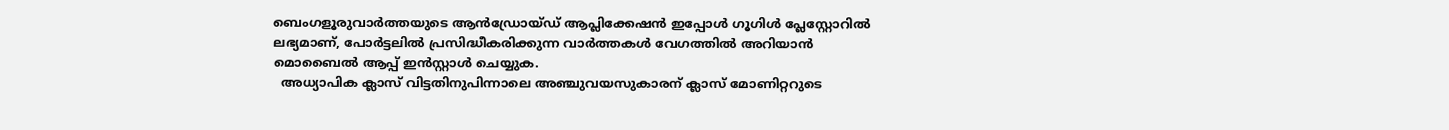ബെംഗളൂരുവാർത്തയുടെ ആൻഡ്രോയ്ഡ് ആപ്ലിക്കേഷൻ ഇപ്പോൾ ഗൂഗിൾ പ്ലേസ്റ്റോറിൽ ലഭ്യമാണ്, പോർട്ടലിൽ പ്രസിദ്ധീകരിക്കുന്ന വാർത്തകൾ വേഗത്തിൽ അറിയാൻ മൊബൈൽ ആപ്പ് ഇൻസ്റ്റാൾ ചെയ്യുക.
  അധ്യാപിക ക്ലാസ് വിട്ടതിനുപിന്നാലെ അഞ്ചുവയസുകാരന് ക്ലാസ് മോണിറ്ററുടെ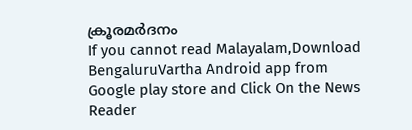ക്രൂരമർദനം
If you cannot read Malayalam,Download BengaluruVartha Android app from Google play store and Click On the News Reader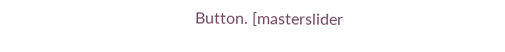Button. [masterslider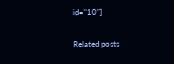id="10"]

Related posts